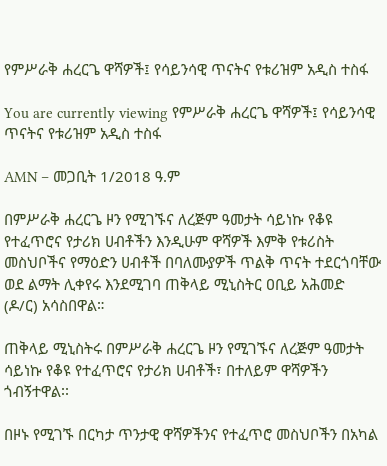የምሥራቅ ሐረርጌ ዋሻዎች፤ የሳይንሳዊ ጥናትና የቱሪዝም አዲስ ተስፋ

You are currently viewing የምሥራቅ ሐረርጌ ዋሻዎች፤ የሳይንሳዊ ጥናትና የቱሪዝም አዲስ ተስፋ

AMN – መጋቢት 1/2018 ዓ.ም

በምሥራቅ ሐረርጌ ዞን የሚገኙና ለረጅም ዓመታት ሳይነኩ የቆዩ የተፈጥሮና የታሪክ ሀብቶችን እንዲሁም ዋሻዎች እምቅ የቱሪስት መስህቦችና የማዕድን ሀብቶች በባለሙያዎች ጥልቅ ጥናት ተደርጎባቸው ወደ ልማት ሊቀየሩ እንደሚገባ ጠቅላይ ሚኒስትር ዐቢይ አሕመድ (ዶ/ር) አሳስበዋል።

ጠቅላይ ሚኒስትሩ በምሥራቅ ሐረርጌ ዞን የሚገኙና ለረጅም ዓመታት ሳይነኩ የቆዩ የተፈጥሮና የታሪክ ሀብቶች፣ በተለይም ዋሻዎችን ጎብኝተዋል፡፡

በዞኑ የሚገኙ በርካታ ጥንታዊ ዋሻዎችንና የተፈጥሮ መስህቦችን በአካል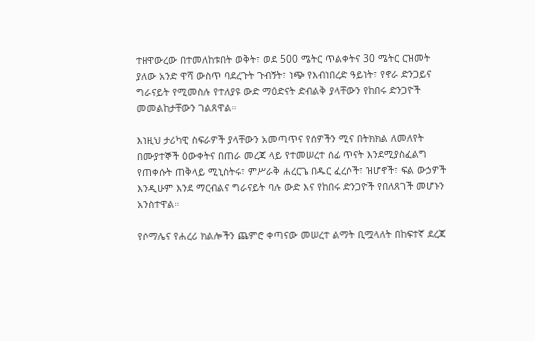ተዘዋውረው በተመለከቱበት ወቅት፣ ወደ 500 ሜትር ጥልቀትና 30 ሜትር ርዝመት ያለው አንድ ዋሻ ውስጥ ባደረጉት ጉብኝት፣ ነጭ የእብነበረድ ዓይነት፣ የኖራ ድንጋይና ግራናይት የሚመስሉ የተለያዩ ውድ ማዕድናት ድብልቅ ያላቸውን የከበሩ ድንጋዮች መመልከታቸውን ገልጸዋል።

እነዚህ ታሪካዊ ስፍራዎች ያላቸውን አመጣጥና የሰዎችን ሚና በትክክል ለመለየት በሙያተኞች ዕውቀትና በጠራ መረጃ ላይ የተመሠረተ ሰፊ ጥናት እንደሚያስፈልግ የጠቀሱት ጠቅላይ ሚኒስትሩ፣ ምሥራቅ ሐረርጌ በዱር ፈረሶች፣ ዝሆኖች፣ ፍል ውኃዎች እንዲሁም እንደ ማርብልና ግራናይት ባሉ ውድ እና የከበሩ ድንጋዮች የበለጸገች መሆኑን አንስተዋል።

የሶማሌና የሐረሪ ክልሎችን ጨምሮ ቀጣናው መሠረተ ልማት ቢሟላለት በከፍተኛ ደረጃ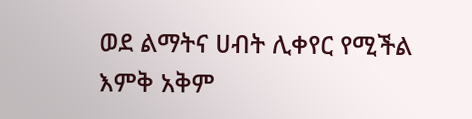ወደ ልማትና ሀብት ሊቀየር የሚችል እምቅ አቅም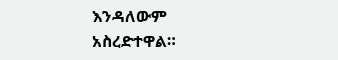እንዳለውም አስረድተዋል።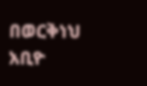በወርቅነህ አቢዮ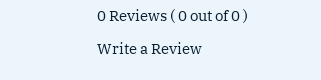0 Reviews ( 0 out of 0 )

Write a Review